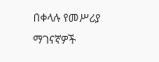በቀላሉ የመሥሪያ ማገናኛዎች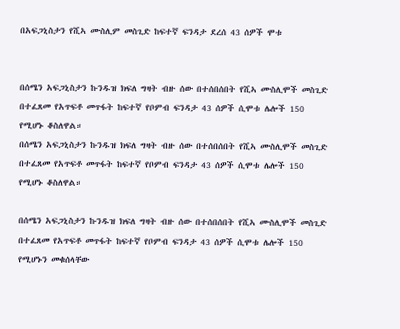በአፍጋኒስታን የሺኣ ሙስሊም መስጊድ ከፍተኛ ፍንዳታ ደረሰ 43 ሰዎች ሞቱ


በሰሜን አፍጋኒስታን ኩንዱዝ ክፍለ ግዛት ብዙ ሰው በተሰበሰበት የሺኣ ሙስሊሞች መስጊድ በተፈጸመ የአጥፍቶ መጥፋት ከፍተኛ የቦምብ ፍንዳታ 43 ሰዎች ሲሞቱ ሌሎች 150 የሚሆኑ ቆስለዋል።
በሰሜን አፍጋኒስታን ኩንዱዝ ክፍለ ግዛት ብዙ ሰው በተሰበሰበት የሺኣ ሙስሊሞች መስጊድ በተፈጸመ የአጥፍቶ መጥፋት ከፍተኛ የቦምብ ፍንዳታ 43 ሰዎች ሲሞቱ ሌሎች 150 የሚሆኑ ቆስለዋል።

በሰሜን አፍጋኒስታን ኩንዱዝ ክፍለ ግዛት ብዙ ሰው በተሰበሰበት የሺኣ ሙስሊሞች መስጊድ በተፈጸመ የአጥፍቶ መጥፋት ከፍተኛ የቦምብ ፍንዳታ 43 ሰዎች ሲሞቱ ሌሎች 150 የሚሆኑን መቁሰላቸው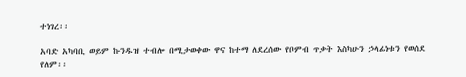ተነገረ፡፡

አባድ አካባቢ ወይም ኩንዱዝ ተብሎ በሚታወቀው ዋና ከተማ ለደረሰው የቦምብ ጥቃት እስካሁን ኃላፊነቱን የወሰደ የለም፡፡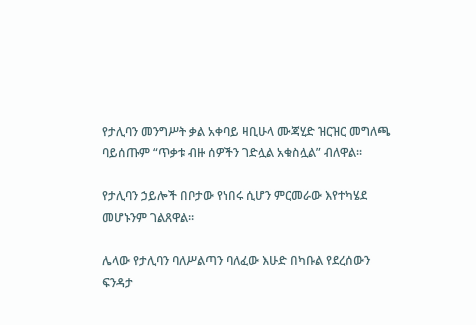የታሊባን መንግሥት ቃል አቀባይ ዛቢሁላ ሙጃሂድ ዝርዝር መግለጫ ባይሰጡም “ጥቃቱ ብዙ ሰዎችን ገድሏል አቁስሏል” ብለዋል፡፡

የታሊባን ኃይሎች በቦታው የነበሩ ሲሆን ምርመራው እየተካሄደ መሆኑንም ገልጸዋል፡፡

ሌላው የታሊባን ባለሥልጣን ባለፈው እሁድ በካቡል የደረሰውን ፍንዳታ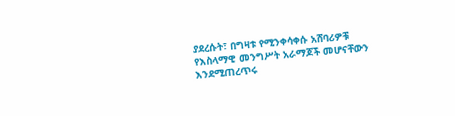ያደረሱት፣ በግዛቱ የሚንቀሳቀሱ አሸባሪዎቹ የእስላማዊ መንግሥት አራማጆች መሆናቸውን እንደሚጠረጥሩ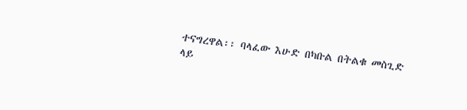ተናግረዋል፡፡ ባላፈው እሁድ በካቡል በትልቁ መስጊድ ላይ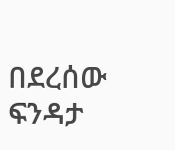በደረሰው ፍንዳታ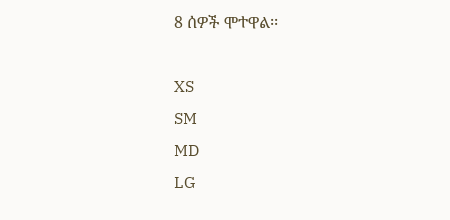8 ሰዎች ሞተዋል፡፡

XS
SM
MD
LG